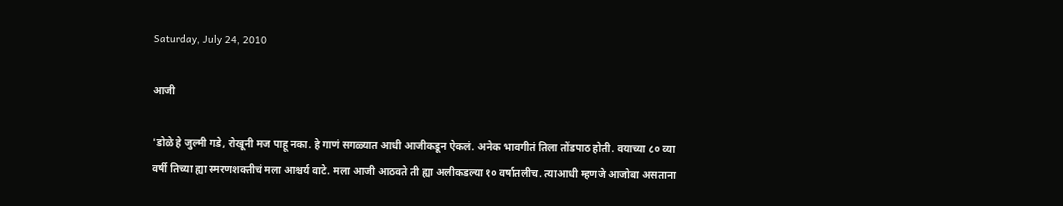Saturday, July 24, 2010

आजी

'डोळे हे जुल्मी गडे, रोखूनी मज पाहू नका. हे गाणं सगळ्यात आधी आजीकडून ऐकलं. अनेक भावगीतं तिला तोंडपाठ होती. वयाच्या ८० व्या वर्षी तिच्या ह्या स्मरणशक्तीचं मला आश्चर्य वाटे. मला आजी आठवते ती ह्या अलीकडल्या १० वर्षातलीच. त्याआधी म्हणजे आजोबा असताना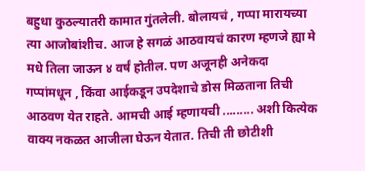बहुधा कुठल्यातरी कामात गुंतलेली. बोलायचं , गप्पा मारायच्या त्या आजोबांशीच. आज हे सगळं आठवायचं कारण म्हणजे ह्या मे मधे तिला जाऊन ४ वर्षं होतील. पण अजूनही अनेकदा गप्पांमधून , किंवा आईकडून उपदेशाचे डोस मिळताना तिची आठवण येत राहते. आमची आई म्हणायची ......... अशी कित्येक वाक्य नकळत आजीला घेऊन येतात. तिची ती छोटीशी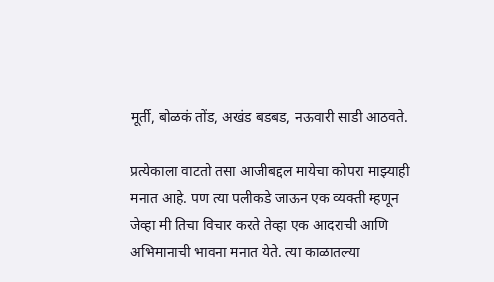मूर्ती, बोळकं तोंड, अखंड बडबड, नऊवारी साडी आठवते.

प्रत्येकाला वाटतो तसा आजीबद्दल मायेचा कोपरा माझ्याही मनात आहे. पण त्या पलीकडे जाऊन एक व्यक्ती म्हणून जेव्हा मी तिचा विचार करते तेव्हा एक आदराची आणि अभिमानाची भावना मनात येते. त्या काळातल्या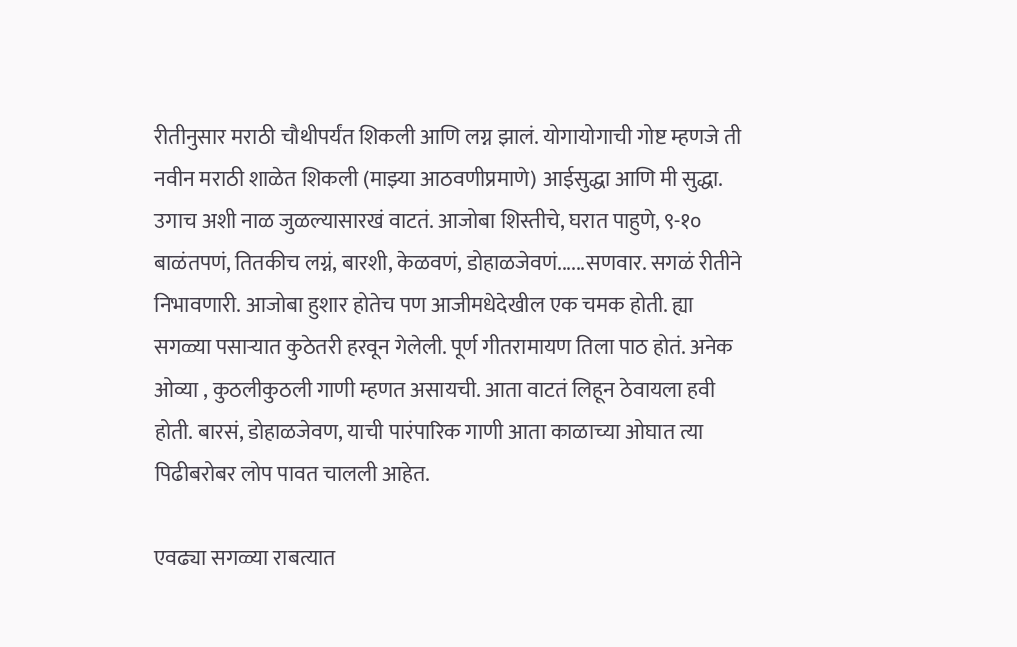रीतीनुसार मराठी चौथीपर्यंत शिकली आणि लग्न झालं. योगायोगाची गोष्ट म्हणजे ती नवीन मराठी शाळेत शिकली (माझ्या आठवणीप्रमाणे) आईसुद्धा आणि मी सुद्धा. उगाच अशी नाळ जुळल्यासारखं वाटतं. आजोबा शिस्तीचे, घरात पाहुणे, ९-१० बाळंतपणं, तितकीच लग्नं, बारशी, केळवणं, डोहाळजेवणं......सणवार. सगळं रीतीने निभावणारी. आजोबा हुशार होतेच पण आजीमधेदेखील एक चमक होती. ह्या सगळ्या पसाऱ्यात कुठेतरी हरवून गेलेली. पूर्ण गीतरामायण तिला पाठ होतं. अनेक ओव्या , कुठलीकुठली गाणी म्हणत असायची. आता वाटतं लिहून ठेवायला हवी होती. बारसं, डोहाळजेवण, याची पारंपारिक गाणी आता काळाच्या ओघात त्या पिढीबरोबर लोप पावत चालली आहेत.

एवढ्या सगळ्या राबत्यात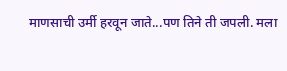माणसाची उर्मी हरवून जाते...पण तिने ती जपली. मला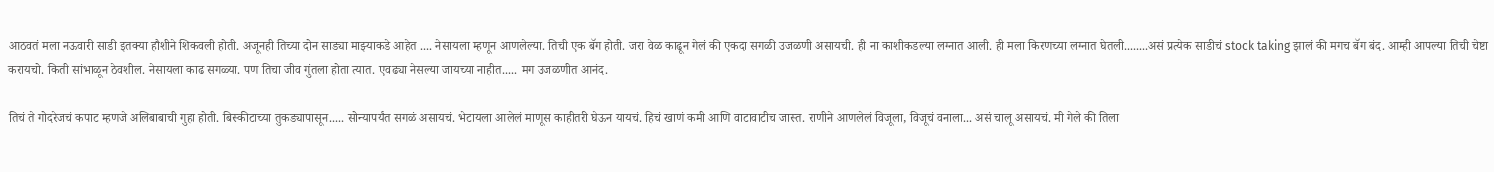आठवतं मला नऊवारी साडी इतक्या हौशीने शिकवली होती. अजूनही तिच्या दोन साड्या माझ्याकडे आहेत .... नेसायला म्हणून आणलेल्या. तिची एक बॅग होती. जरा वेळ काढून गेलं की एकदा सगळी उजळणी असायची. ही ना काशीकडल्या लग्नात आली. ही मला किरणच्या लग्नात घेतली........असं प्रत्येक साडीचं stock taking झालं की मगच बॅग बंद. आम्ही आपल्या तिची चेष्टा करायचो. किती सांभाळून ठेवशील. नेसायला काढ सगळ्या. पण तिचा जीव गुंतला होता त्यात. एवढ्या नेसल्या जायच्या नाहीत..... मग उजळणीत आनंद.

तिचं ते गोदरेजचं कपाट म्हणजे अलिबाबाची गुहा होती. बिस्कीटाच्या तुकड्यापासून..... सोन्यापर्यंत सगळं असायचं. भेटायला आलेलं माणूस काहीतरी घेऊन यायचं. हिचं खाणं कमी आणि वाटावाटीच जास्त. राणीने आणलेलं विजूला, विजूचं वनाला... असं चालू असायचं. मी गेले की तिला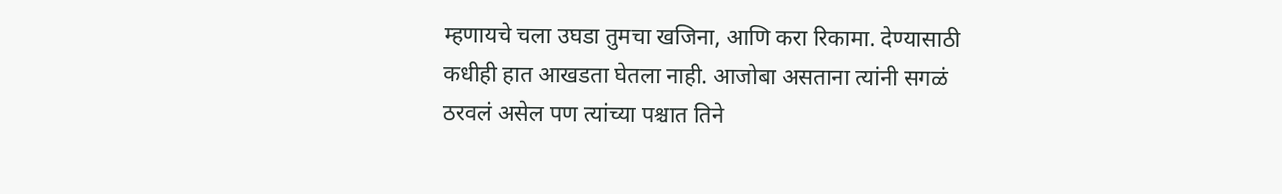म्हणायचे चला उघडा तुमचा खजिना, आणि करा रिकामा. देण्यासाठी कधीही हात आखडता घेतला नाही. आजोबा असताना त्यांनी सगळं ठरवलं असेल पण त्यांच्या पश्चात तिने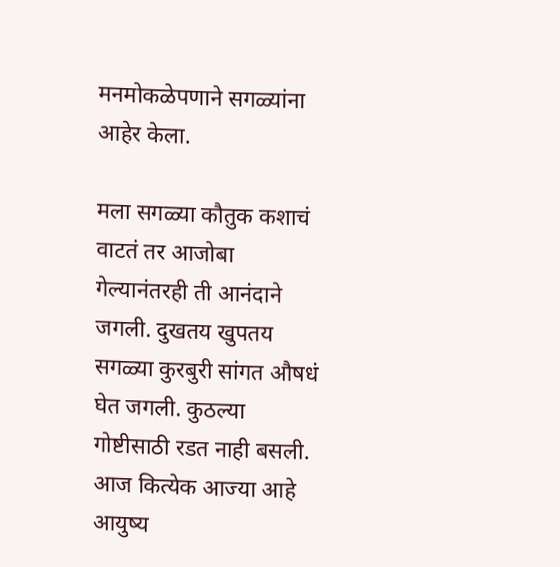मनमोकळेपणाने सगळ्यांना आहेर केला.

मला सगळ्या कौतुक कशाचं वाटतं तर आजोबा गेल्यानंतरही ती आनंदाने जगली. दुखतय खुपतय सगळ्या कुरबुरी सांगत औषधं घेत जगली. कुठल्या गोष्टीसाठी रडत नाही बसली. आज कित्येक आज्या आहे आयुष्य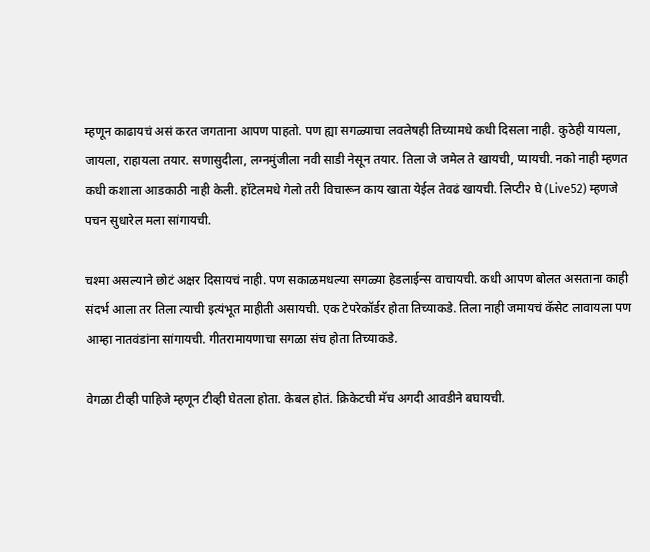म्हणून काढायचं असं करत जगताना आपण पाहतो. पण ह्या सगळ्याचा लवलेषही तिच्यामधे कधी दिसला नाही. कुठेही यायला, जायला, राहायला तयार. सणासुदीला, लग्नमुंजीला नवी साडी नेसून तयार. तिला जे जमेल ते खायची, प्यायची. नको नाही म्हणत कधी कशाला आडकाठी नाही केली. हॉटेलमधे गेलो तरी विचारून काय खाता येईल तेवढं खायची. लिप्टी२ घे (Live52) म्हणजे पचन सुधारेल मला सांगायची.

चश्मा असल्याने छोटं अक्षर दिसायचं नाही. पण सकाळमधल्या सगळ्या हेडलाईन्स वाचायची. कधी आपण बोलत असताना काही संदर्भ आला तर तिला त्याची इत्यंभूत माहीती असायची. एक टेपरेकॉर्डर होता तिच्याकडे. तिला नाही जमायचं कॅसेट लावायला पण आम्हा नातवंडांना सांगायची. गीतरामायणाचा सगळा संच होता तिच्याकडे.

वेगळा टीव्ही पाहिजे म्हणून टीव्ही घेतला होता. केबल होतं. क्रिकेटची मॅच अगदी आवडीने बघायची.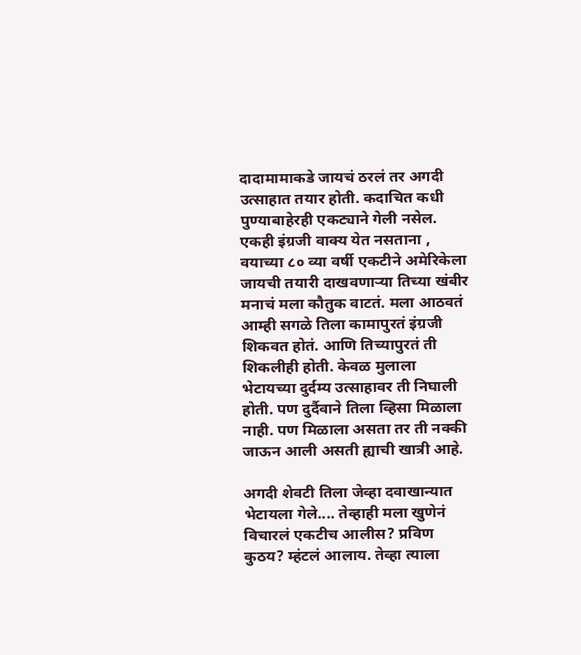दादामामाकडे जायचं ठरलं तर अगदी उत्साहात तयार होती. कदाचित कधी पुण्याबाहेरही एकट्याने गेली नसेल. एकही इंग्रजी वाक्य येत नसताना , वयाच्या ८० व्या वर्षी एकटीने अमेरिकेला जायची तयारी दाखवणाऱ्या तिच्या खंबीर मनाचं मला कौतुक वाटतं. मला आठवतं आम्ही सगळे तिला कामापुरतं इंग्रजी शिकवत होतं. आणि तिच्यापुरतं ती शिकलीही होती. केवळ मुलाला भेटायच्या दुर्दम्य उत्साहावर ती निघाली होती. पण दुर्दैवाने तिला व्हिसा मिळाला नाही. पण मिळाला असता तर ती नक्की जाऊन आली असती ह्याची खात्री आहे.

अगदी शेवटी तिला जेव्हा दवाखान्यात भेटायला गेले.... तेव्हाही मला खुणेनं विचारलं एकटीच आलीस? प्रविण कुठय? म्हंटलं आलाय. तेव्हा त्याला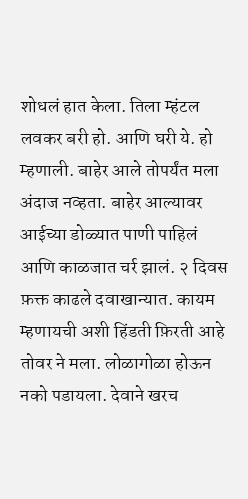शोधलं हात केला. तिला म्हंटल लवकर बरी हो. आणि घरी ये. हो म्हणाली. बाहेर आले तोपर्यंत मला अंदाज नव्हता. बाहेर आल्यावर आईच्या डोळ्यात पाणी पाहिलं आणि काळजात चर्र झालं. २ दिवस फ़क्त काढले दवाखान्यात. कायम म्हणायची अशी हिंडती फ़िरती आहे तोवर ने मला. लोळागोळा होऊन नको पडायला. देवाने खरच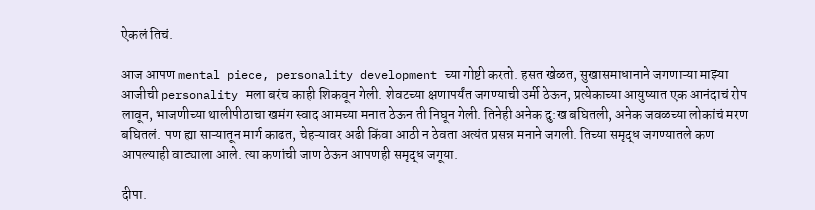ऐकलं तिचं.

आज आपण mental piece, personality development च्या गोष्टी करतो. हसत खेळत, सुखासमाधानाने जगणाऱ्या माझ्या आजीची personality मला बरंच काही शिकवून गेली. शेवटच्या क्षणापर्यंत जगण्याची उर्मी ठेऊन, प्रत्येकाच्या आयुष्यात एक आनंदाचं रोप लावून, भाजणीच्या थालीपीठाचा खमंग स्वाद आमच्या मनात ठेऊन ती निघून गेली. तिनेही अनेक दु:ख बघितली, अनेक जवळच्या लोकांचं मरण बघितलं. पण ह्या साऱ्यातून मार्ग काढत, चेहऱ्यावर अढी किंवा आठी न ठेवता अत्यंत प्रसन्न मनाने जगली. तिच्या समृद्ध जगण्यातले कण आपल्याही वाट्याला आले. त्या कणांची जाण ठेऊन आपणही समृद्ध जगूया.

दीपा.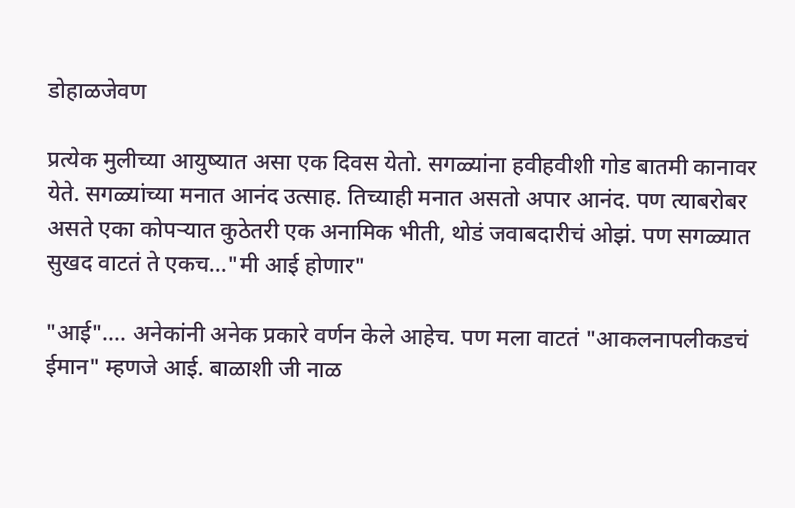डोहाळजेवण

प्रत्येक मुलीच्या आयुष्यात असा एक दिवस येतो. सगळ्यांना हवीहवीशी गोड बातमी कानावर येते. सगळ्यांच्या मनात आनंद उत्साह. तिच्याही मनात असतो अपार आनंद. पण त्याबरोबर असते एका कोपऱ्यात कुठेतरी एक अनामिक भीती, थोडं जवाबदारीचं ओझं. पण सगळ्यात सुखद वाटतं ते एकच..."मी आई होणार"

"आई".... अनेकांनी अनेक प्रकारे वर्णन केले आहेच. पण मला वाटतं "आकलनापलीकडचं ईमान" म्हणजे आई. बाळाशी जी नाळ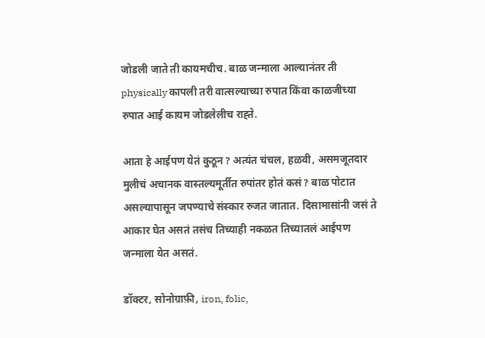जोडली जाते ती कायमचीच. बाळ जन्माला आल्यानंतर ती physically कापली तरी वात्सल्याच्या रुपात किंवा काळजीच्या रुपात आई कायम जोडलेलीच राह्ते.

आता हे आईपण येतं कुठून? अत्यंत चंचल, हळवी, असमजूतदार मुलीचं अचानक वास्तल्यमूर्तीत रुपांतर होतं कसं? बाळ पोटात असल्यापासून जपण्याचे संस्कार रुजत जातात. दिसामासांनी जसं ते आकार घेत असतं तसंच तिच्याही नकळत तिच्यातलं आईपण जन्माला येत असतं.

डॉक्टर, सोनोग्राफ़ी, iron, folic,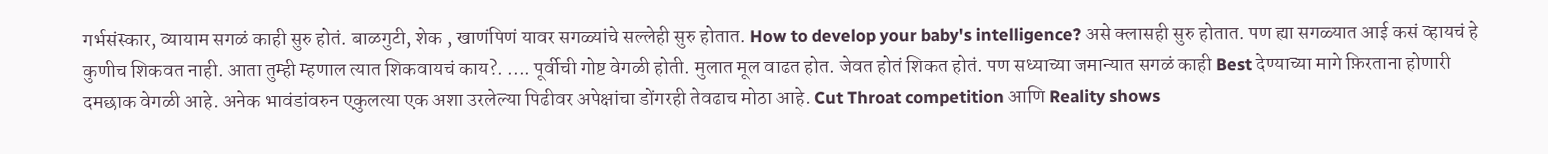गर्भसंस्कार, व्यायाम सगळं काही सुरु होतं. बाळगुटी, शेक , खाणंपिणं यावर सगळ्यांचे सल्लेही सुरु होतात. How to develop your baby's intelligence? असे क्लासही सुरु होतात. पण ह्या सगळ्यात आई कसं व्हायचं हे कुणीच शिकवत नाही. आता तुम्ही म्हणाल त्यात शिकवायचं काय?. .... पूर्वीची गोष्ट वेगळी होती. मुलात मूल वाढत होत. जेवत होतं शिकत होतं. पण सध्याच्या जमान्यात सगळं काही Best देण्याच्या मागे फ़िरताना होणारी दमछाक वेगळी आहे. अनेक भावंडांवरुन एकुलत्या एक अशा उरलेल्या पिढीवर अपेक्षांचा डोंगरही तेवढाच मोठा आहे. Cut Throat competition आणि Reality shows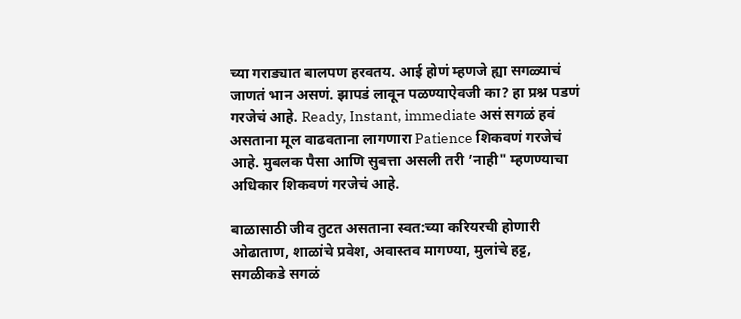च्या गराड्यात बालपण हरवतय. आई होणं म्हणजे ह्या सगळ्याचं जाणतं भान असणं. झापडं लावून पळण्याऐवजी का? हा प्रश्न पडणं गरजेचं आहे. Ready, Instant, immediate असं सगळं हवं असताना मूल वाढवताना लागणारा Patience शिकवणं गरजेचं आहे. मुबलक पैसा आणि सुबत्ता असली तरी ’नाही" म्हणण्याचा अधिकार शिकवणं गरजेचं आहे.

बाळासाठी जीव तुटत असताना स्वत:च्या करियरची होणारी ओढाताण, शाळांचे प्रवेश, अवास्तव मागण्या, मुलांचे हट्ट, सगळीकडे सगळं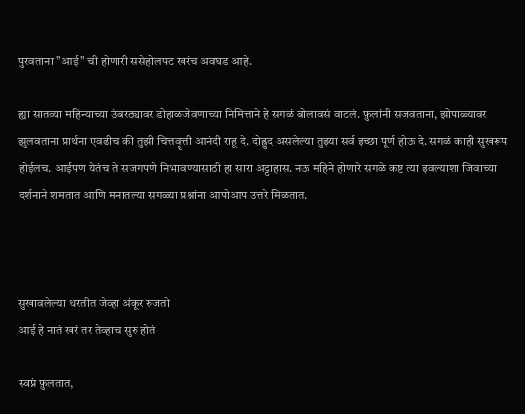पुरवताना "आई" ची होणारी ससेहोलपट खरंच अवघड आहे.

ह्या सातव्या महिन्याच्या उंबरठ्यावर डोहाळजेवणाच्या निमित्ताने हे सगळं बोलावसं वाटलं. फ़ुलांनी सजवताना, झोपाळ्यावर झुलवताना प्रार्थना एवढीच की तुझी चित्तवॄत्ती आनंदी राहू दे. दोह्रुद असलेल्या तुझ्या सर्व इच्छा पूर्ण होऊ दे. सगळं काही सुखरूप होईलच. आईपण येतंच ते सजगपणे निभावण्यासाठी हा सारा अट्टाहास. नऊ महिने होणारे सगळे कष्ट त्या इवल्याशा जिवाच्या दर्शनाने शमतात आणि मनातल्या सगळ्या प्रश्नांना आपोआप उत्तरे मिळतात.



सुखावलेल्या धरतीत जेव्हा अंकूर रुजतो
आई हे नातं खरं तर तेव्हाच सुरु होतं

स्वप्नं फ़ुलतात,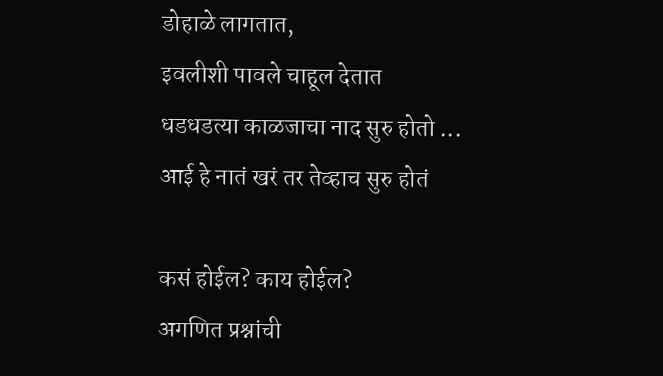डोहाळे लागतात,
इवलीशी पावले चाहूल देतात
धडधडत्या काळजाचा नाद सुरु होतो ...
आई हे नातं खरं तर तेव्हाच सुरु होतं

कसं होईल? काय होईल?
अगणित प्रश्नांची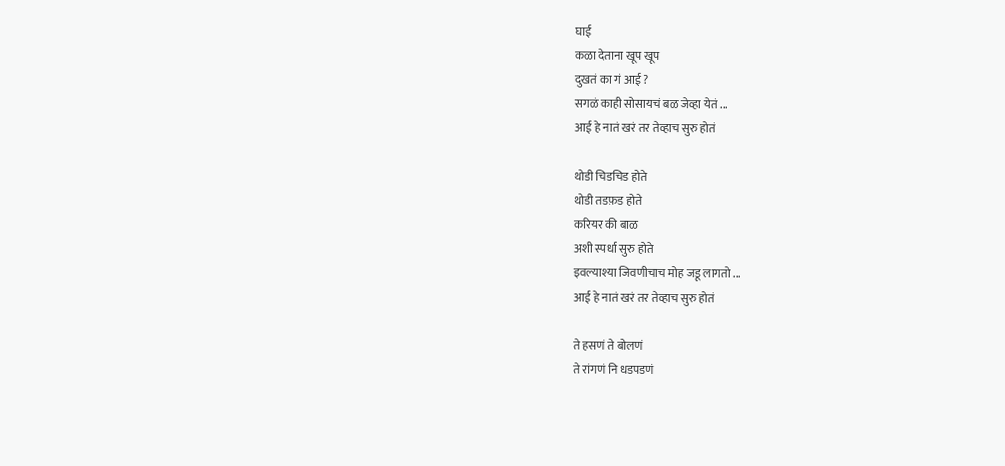घाई
कळा देताना खूप खूप
दुखतं का गं आई ?
सगळं काही सोसायचं बळ जेव्हा येतं ...
आई हे नातं खरं तर तेव्हाच सुरु होतं

थोडी चिडचिड होते
थोडी तडफ़ड होते
करियर की बाळ
अशी स्पर्धा सुरु होते
इवल्याश्या जिवणीचाच मोह जडू लागतो ...
आई हे नातं खरं तर तेव्हाच सुरु होतं

ते हसणं ते बोलणं
ते रांगणं नि धडपडणं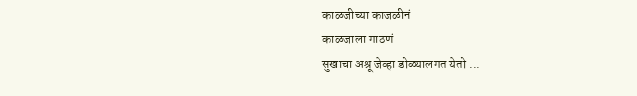काळजीच्या काजळीनं
काळजाला गाठणं
सुखाचा अश्रू जेव्हा डोळ्यालगत येतो ...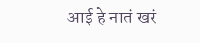आई हे नातं खरं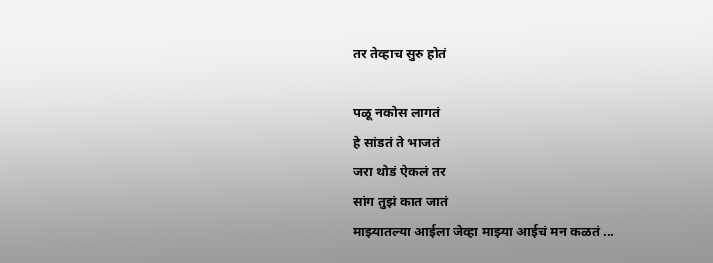तर तेव्हाच सुरु होतं

पळू नकोस लागतं
हे सांडतं ते भाजतं
जरा थोडं ऐकलं तर
सांग तुझं कात जातं
माझ्यातल्या आईला जेव्हा माझ्या आईचं मन कळतं ...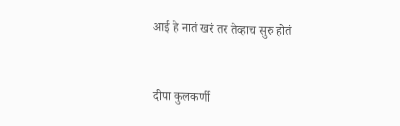आई हे नातं खरं तर तेव्हाच सुरु होतं


दीपा कुलकर्णी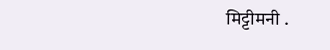मिट्टीमनी .